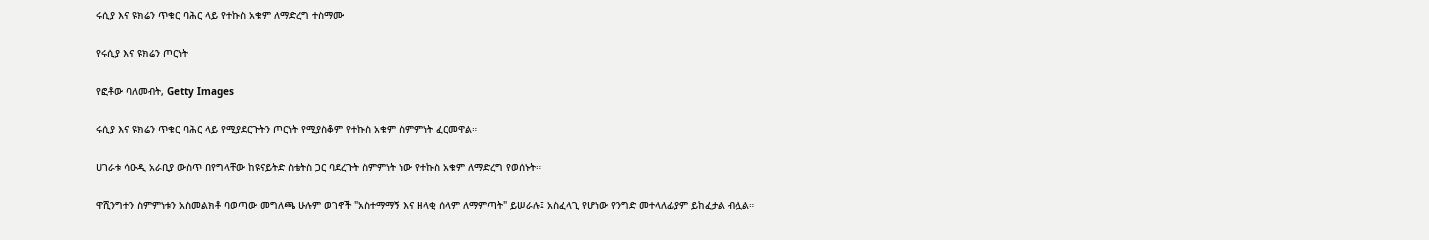ሩሲያ እና ዩክሬን ጥቁር ባሕር ላይ የተኩስ አቁም ለማድረግ ተስማሙ

የሩሲያ እና ዩክሬን ጦርነት

የፎቶው ባለመብት, Getty Images

ሩሲያ እና ዩክሬን ጥቁር ባሕር ላይ የሚያደርጉትን ጦርነት የሚያስቆም የተኩስ አቁም ስምምነት ፈርመዋል።

ሀገራቱ ሳዑዲ አራቢያ ውስጥ በየግላቸው ከዩናይትድ ስቴትስ ጋር ባደረጉት ስምምነት ነው የተኩስ አቁም ለማድረግ የወሰኑት።

ዋሺንግተን ስምምነቱን አስመልክቶ ባወጣው መግለጫ ሁሉም ወገኖች "አስተማማኝ እና ዘላቂ ሰላም ለማምጣት" ይሠራሉ፤ አስፈላጊ የሆነው የንግድ መተላለፊያም ይከፈታል ብሏል።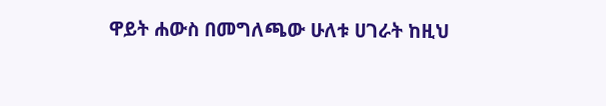ዋይት ሐውስ በመግለጫው ሁለቱ ሀገራት ከዚህ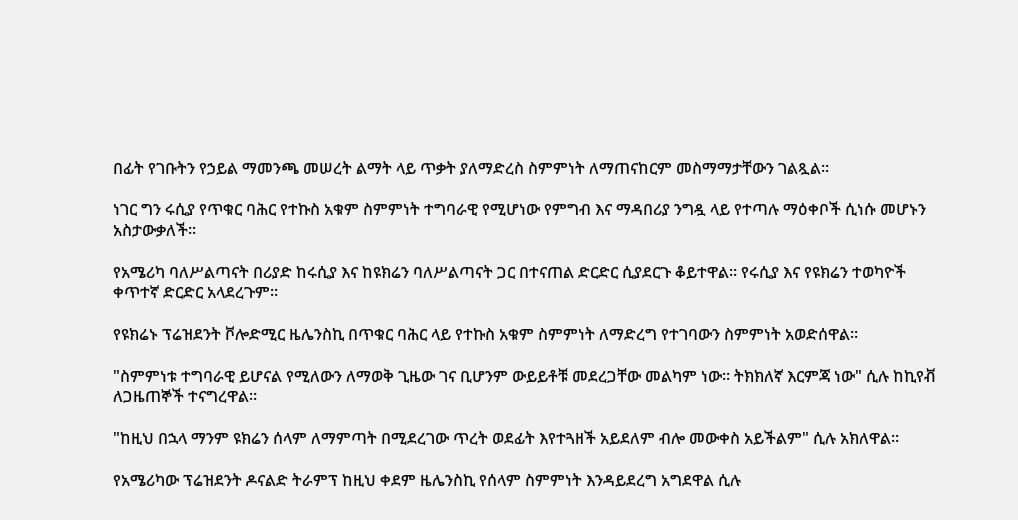በፊት የገቡትን የኃይል ማመንጫ መሠረት ልማት ላይ ጥቃት ያለማድረስ ስምምነት ለማጠናከርም መስማማታቸውን ገልጿል።

ነገር ግን ሩሲያ የጥቁር ባሕር የተኩስ አቁም ስምምነት ተግባራዊ የሚሆነው የምግብ እና ማዳበሪያ ንግዷ ላይ የተጣሉ ማዕቀቦች ሲነሱ መሆኑን አስታውቃለች።

የአሜሪካ ባለሥልጣናት በሪያድ ከሩሲያ እና ከዩክሬን ባለሥልጣናት ጋር በተናጠል ድርድር ሲያደርጉ ቆይተዋል። የሩሲያ እና የዩክሬን ተወካዮች ቀጥተኛ ድርድር አላደረጉም።

የዩክሬኑ ፕሬዝደንት ቮሎድሚር ዜሌንስኪ በጥቁር ባሕር ላይ የተኩስ አቁም ስምምነት ለማድረግ የተገባውን ስምምነት አወድሰዋል።

"ስምምነቱ ተግባራዊ ይሆናል የሚለውን ለማወቅ ጊዜው ገና ቢሆንም ውይይቶቹ መደረጋቸው መልካም ነው። ትክክለኛ እርምጃ ነው" ሲሉ ከኪየቭ ለጋዜጠኞች ተናግረዋል።

"ከዚህ በኋላ ማንም ዩክሬን ሰላም ለማምጣት በሚደረገው ጥረት ወደፊት እየተጓዘች አይደለም ብሎ መውቀስ አይችልም" ሲሉ አክለዋል።

የአሜሪካው ፕሬዝደንት ዶናልድ ትራምፕ ከዚህ ቀደም ዜሌንስኪ የሰላም ስምምነት እንዳይደረግ አግደዋል ሲሉ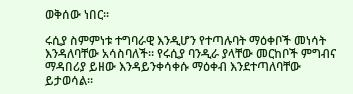ወቅሰው ነበር።

ሩሲያ ስምምነቱ ተግባራዊ እንዲሆን የተጣሉባት ማዕቀቦች መነሳት እንዳለባቸው አሳስባለች። የሩሲያ ባንዲራ ያላቸው መርከቦች ምግብና ማዳበሪያ ይዘው እንዳይንቀሳቀሱ ማዕቀብ እንደተጣለባቸው ይታወሳል።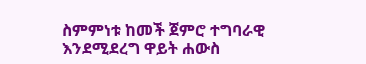ስምምነቱ ከመች ጀምሮ ተግባራዊ እንደሚደረግ ዋይት ሐውስ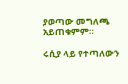ያወጣው መግለጫ አይጠቁምም።

ሩሲያ ላይ የተጣለውን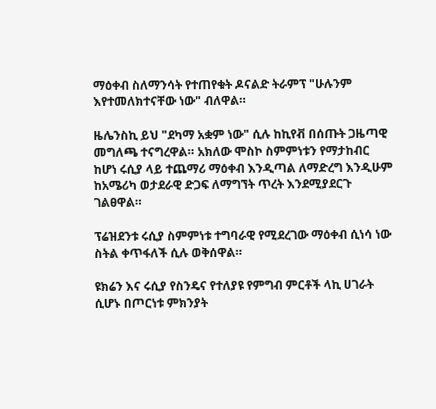ማዕቀብ ስለማንሳት የተጠየቁት ዶናልድ ትራምፕ "ሁሉንም እየተመለክተናቸው ነው" ብለዋል።

ዜሌንስኪ ይህ "ደካማ አቋም ነው" ሲሉ ከኪየቭ በሰጡት ጋዜጣዊ መግለጫ ተናግረዋል። አክለው ሞስኮ ስምምነቱን የማታከብር ከሆነ ሩሲያ ላይ ተጨማሪ ማዕቀብ እንዲጣል ለማድረግ እንዲሁም ከአሜሪካ ወታደራዊ ድጋፍ ለማግኘት ጥረት እንደሚያደርጉ ገልፀዋል።

ፕሬዝደንቱ ሩሲያ ስምምነቱ ተግባራዊ የሚደረገው ማዕቀብ ሲነሳ ነው ስትል ቀጥፋለች ሲሉ ወቅሰዋል።

ዩክሬን እና ሩሲያ የስንዴና የተለያዩ የምግብ ምርቶች ላኪ ሀገራት ሲሆኑ በጦርነቱ ምክንያት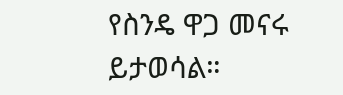የስንዴ ዋጋ መናሩ ይታወሳል።